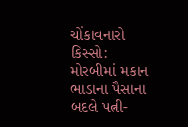ચોંકાવનારો કિસ્સો: મોરબીમાં મકાન ભાડાના પૈસાના બદલે પત્ની-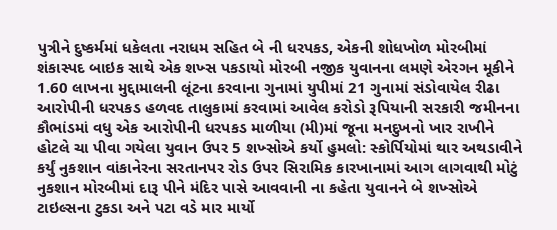પુત્રીને દુષ્કર્મમાં ધકેલતા નરાધમ સહિત બે ની ધરપકડ, એકની શોધખોળ મોરબીમાં શંકાસ્પદ બાઇક સાથે એક શખ્સ પકડાયો મોરબી નજીક યુવાનના લમણે એરગન મૂકીને 1.60 લાખના મુદ્દામાલની લૂંટના કરવાના ગુનામાં યુપીમાં 21 ગુનામાં સંડોવાયેલ રીઢા આરોપીની ધરપકડ હળવદ તાલુકામાં કરવામાં આવેલ કરોડો રૂપિયાની સરકારી જમીનના કૌભાંડમાં વધુ એક આરોપીની ધરપકડ માળીયા (મી)માં જૂના મનદુખનો ખાર રાખીને હોટલે ચા પીવા ગયેલા યુવાન ઉપર 5 શખ્સોએ કર્યો હુમલો: સ્કોર્પિયોમાં થાર અથડાવીને કર્યું નુકશાન વાંકાનેરના સરતાનપર રોડ ઉપર સિરામિક કારખાનામાં આગ લાગવાથી મોટું નુકશાન મોરબીમાં દારૂ પીને મંદિર પાસે આવવાની ના કહેતા યુવાનને બે શખ્સોએ ટાઇલ્સના ટુકડા અને પટા વડે માર માર્યો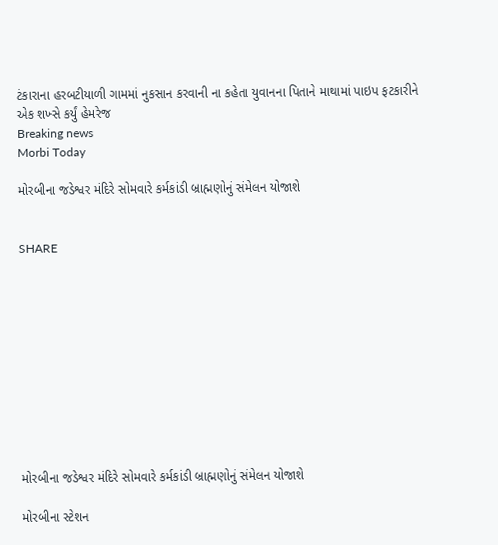ટંકારાના હરબટીયાળી ગામમાં નુકસાન કરવાની ના કહેતા યુવાનના પિતાને માથામાં પાઇપ ફટકારીને એક શખ્સે કર્યું હેમરેજ
Breaking news
Morbi Today

મોરબીના જડેશ્વર મંદિરે સોમવારે કર્મકાંડી બ્રાહ્મણોનું સંમેલન યોજાશે


SHARE











મોરબીના જડેશ્વર મંદિરે સોમવારે કર્મકાંડી બ્રાહ્મણોનું સંમેલન યોજાશે

મોરબીના સ્ટેશન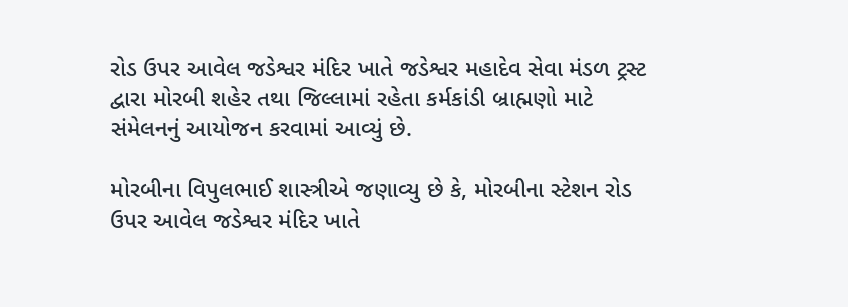રોડ ઉપર આવેલ જડેશ્વર મંદિર ખાતે જડેશ્વર મહાદેવ સેવા મંડળ ટ્રસ્ટ દ્વારા મોરબી શહેર તથા જિલ્લામાં રહેતા કર્મકાંડી બ્રાહ્મણો માટે સંમેલનનું આયોજન કરવામાં આવ્યું છે.

મોરબીના વિપુલભાઈ શાસ્ત્રીએ જણાવ્યુ છે કે, મોરબીના સ્ટેશન રોડ ઉપર આવેલ જડેશ્વર મંદિર ખાતે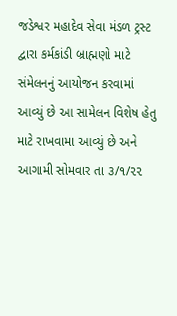જડેશ્વર મહાદેવ સેવા મંડળ ટ્રસ્ટ દ્વારા કર્મકાંડી બ્રાહ્મણો માટે સંમેલનનું આયોજન કરવામાં આવ્યું છે આ સામેલન વિશેષ હેતુ માટે રાખવામા આવ્યું છે અને આગામી સોમવાર તા ૩/૧/૨૨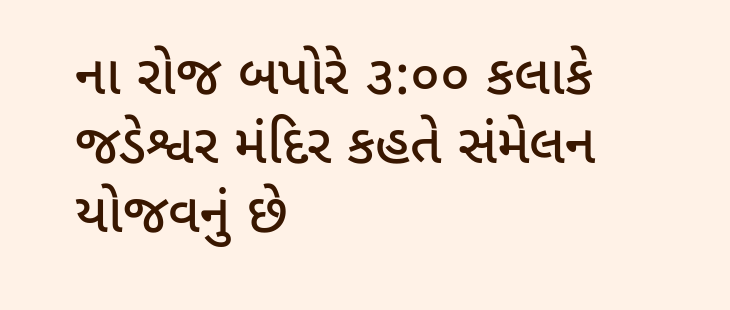ના રોજ બપોરે ૩:૦૦ કલાકે જડેશ્વર મંદિર કહતે સંમેલન યોજવનું છે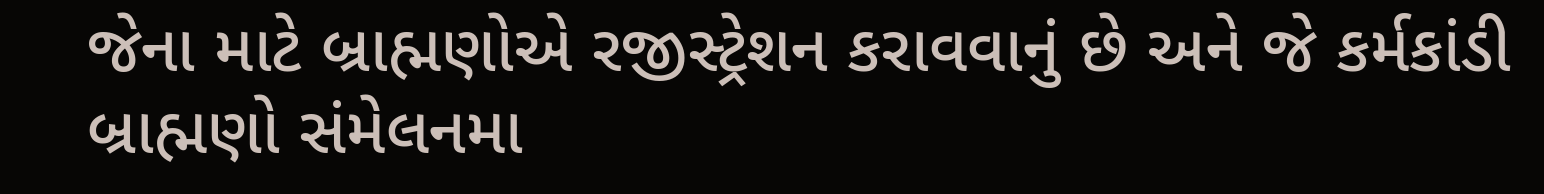જેના માટે બ્રાહ્મણોએ રજીસ્ટ્રેશન કરાવવાનું છે અને જે કર્મકાંડી બ્રાહ્મણો સંમેલનમા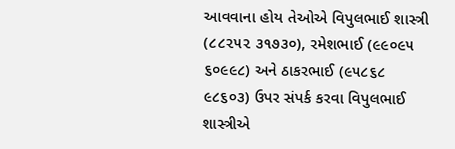આવવાના હોય તેઓએ વિપુલભાઈ શાસ્ત્રી (૮૮૨૫૨ ૩૧૭૩૦), રમેશભાઈ (૯૯૦૯૫ ૬૦૯૯૮) અને ઠાકરભાઈ (૯૫૮૬૮ ૯૮૬૦૩) ઉપર સંપર્ક કરવા વિપુલભાઈ શાસ્ત્રીએ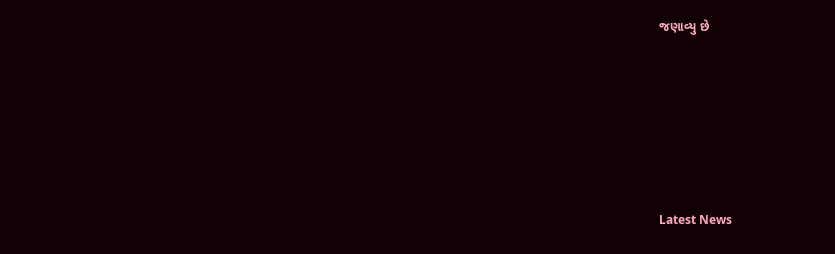જણાવ્યુ છે






Latest News